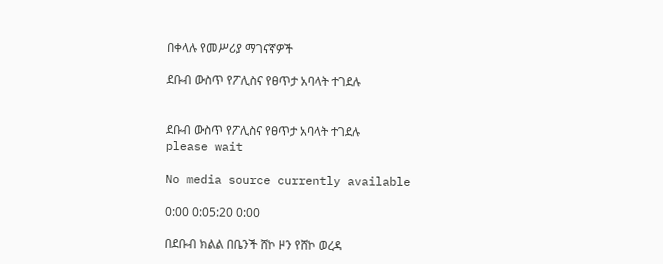በቀላሉ የመሥሪያ ማገናኛዎች

ደቡብ ውስጥ የፖሊስና የፀጥታ አባላት ተገደሉ


ደቡብ ውስጥ የፖሊስና የፀጥታ አባላት ተገደሉ
please wait

No media source currently available

0:00 0:05:20 0:00

በደቡብ ክልል በቤንች ሸኮ ዞን የሸኮ ወረዳ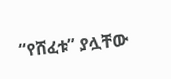“የሸፈቱ” ያሏቸው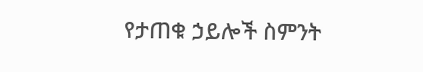የታጠቁ ኃይሎች ስምንት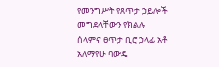የመንግሥት የጸጥታ ኃይሎች መግደላቸውን የክልሉ ሰላምና ፀጥታ ቢሮ ኃላፊ አቶ አለማየሁ ባውዴ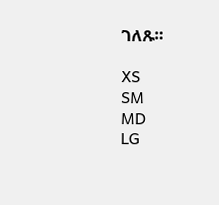ገለጹ።

XS
SM
MD
LG